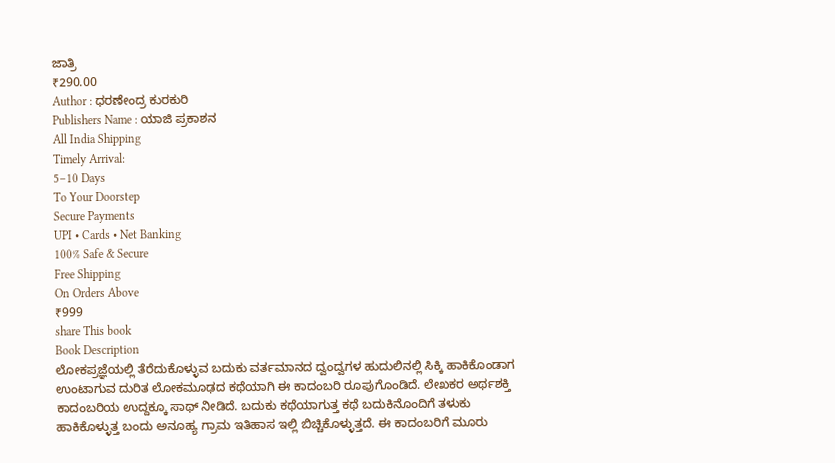ಜಾತ್ರಿ
₹290.00
Author : ಧರಣೇಂದ್ರ ಕುರಕುರಿ
Publishers Name : ಯಾಜಿ ಪ್ರಕಾಶನ
All India Shipping
Timely Arrival:
5–10 Days
To Your Doorstep
Secure Payments
UPI • Cards • Net Banking
100% Safe & Secure
Free Shipping
On Orders Above
₹999
share This book
Book Description
ಲೋಕಪ್ರಜ್ಞೆಯಲ್ಲಿ ತೆರೆದುಕೊಳ್ಳುವ ಬದುಕು ವರ್ತಮಾನದ ದ್ವಂದ್ವಗಳ ಹುದುಲಿನಲ್ಲಿ ಸಿಕ್ಕಿ ಹಾಕಿಕೊಂಡಾಗ ಉಂಟಾಗುವ ದುರಿತ ಲೋಕಮೂಢದ ಕಥೆಯಾಗಿ ಈ ಕಾದಂಬರಿ ರೂಪುಗೊಂಡಿದೆ. ಲೇಖಕರ ಅರ್ಥಶಕ್ತಿ ಕಾದಂಬರಿಯ ಉದ್ದಕ್ಕೂ ಸಾಥ್ ನೀಡಿದೆ. ಬದುಕು ಕಥೆಯಾಗುತ್ತ ಕಥೆ ಬದುಕಿನೊಂದಿಗೆ ತಳುಕು ಹಾಕಿಕೊಳ್ಳುತ್ತ ಬಂದು ಅನೂಹ್ಯ ಗ್ರಾಮ ಇತಿಹಾಸ ಇಲ್ಲಿ ಬಿಚ್ಚಿಕೊಳ್ಳುತ್ತದೆ. ಈ ಕಾದಂಬರಿಗೆ ಮೂರು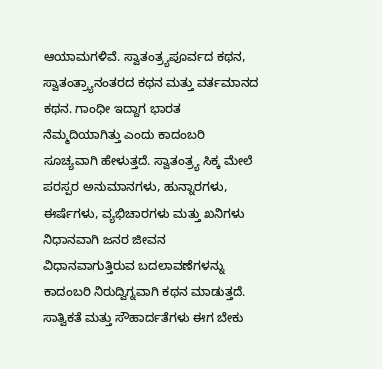ಆಯಾಮಗಳಿವೆ. ಸ್ವಾತಂತ್ರ್ಯಪೂರ್ವದ ಕಥನ, ಸ್ವಾತಂತ್ರ್ಯಾನಂತರದ ಕಥನ ಮತ್ತು ವರ್ತಮಾನದ ಕಥನ. ಗಾಂಧೀ ಇದ್ದಾಗ ಭಾರತ ನೆಮ್ಮದಿಯಾಗಿತ್ತು ಎಂದು ಕಾದಂಬರಿ ಸೂಚ್ಯವಾಗಿ ಹೇಳುತ್ತದೆ. ಸ್ವಾತಂತ್ರ್ಯ ಸಿಕ್ಕ ಮೇಲೆ ಪರಸ್ಪರ ಅನುಮಾನಗಳು, ಹುನ್ನಾರಗಳು, ಈರ್ಷೆಗಳು, ವ್ಯಭಿಚಾರಗಳು ಮತ್ತು ಖನಿಗಳು ನಿಧಾನವಾಗಿ ಜನರ ಜೀವನ ವಿಧಾನವಾಗುತ್ತಿರುವ ಬದಲಾವಣೆಗಳನ್ನು ಕಾದಂಬರಿ ನಿರುದ್ವಿಗ್ನವಾಗಿ ಕಥನ ಮಾಡುತ್ತದೆ. ಸಾತ್ವಿಕತೆ ಮತ್ತು ಸೌಹಾರ್ದತೆಗಳು ಈಗ ಬೇಕು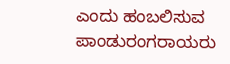ಎಂದು ಹಂಬಲಿಸುವ ಪಾಂಡುರಂಗರಾಯರು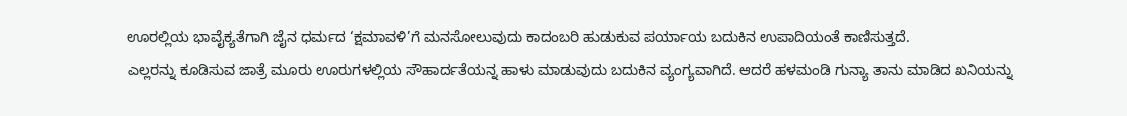ಊರಲ್ಲಿಯ ಭಾವೈಕ್ಯತೆಗಾಗಿ ಜೈನ ಧರ್ಮದ ‘ಕ್ಷಮಾವಳಿ’ಗೆ ಮನಸೋಲುವುದು ಕಾದಂಬರಿ ಹುಡುಕುವ ಪರ್ಯಾಯ ಬದುಕಿನ ಉಪಾದಿಯಂತೆ ಕಾಣಿಸುತ್ತದೆ.
ಎಲ್ಲರನ್ನು ಕೂಡಿಸುವ ಜಾತ್ರೆ ಮೂರು ಊರುಗಳಲ್ಲಿಯ ಸೌಹಾರ್ದತೆಯನ್ನ ಹಾಳು ಮಾಡುವುದು ಬದುಕಿನ ವ್ಯಂಗ್ಯವಾಗಿದೆ. ಆದರೆ ಹಳಮಂಡಿ ಗುನ್ಯಾ ತಾನು ಮಾಡಿದ ಖನಿಯನ್ನು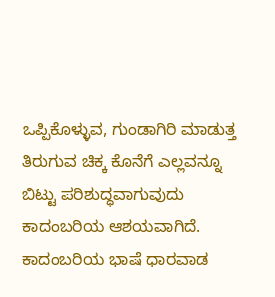ಒಪ್ಪಿಕೊಳ್ಳುವ, ಗುಂಡಾಗಿರಿ ಮಾಡುತ್ತ ತಿರುಗುವ ಚಿಕ್ಕ ಕೊನೆಗೆ ಎಲ್ಲವನ್ನೂ ಬಿಟ್ಟು ಪರಿಶುದ್ಧವಾಗುವುದು ಕಾದಂಬರಿಯ ಆಶಯವಾಗಿದೆ. ಕಾದಂಬರಿಯ ಭಾಷೆ ಧಾರವಾಡ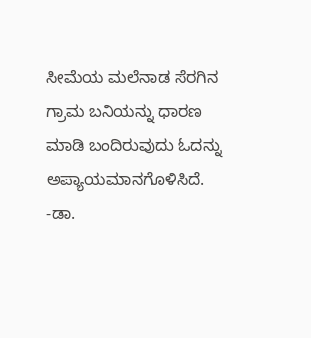ಸೀಮೆಯ ಮಲೆನಾಡ ಸೆರಗಿನ ಗ್ರಾಮ ಬನಿಯನ್ನು ಧಾರಣ ಮಾಡಿ ಬಂದಿರುವುದು ಓದನ್ನು ಅಪ್ಯಾಯಮಾನಗೊಳಿಸಿದೆ.
-ಡಾ.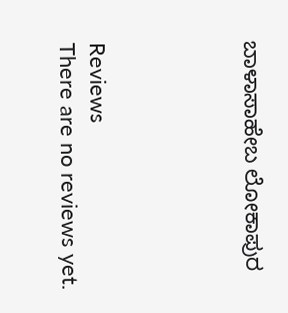ಬಾಳಾಸಾಹೇಬ ಲೋಕಾಪುರ




Reviews
There are no reviews yet.